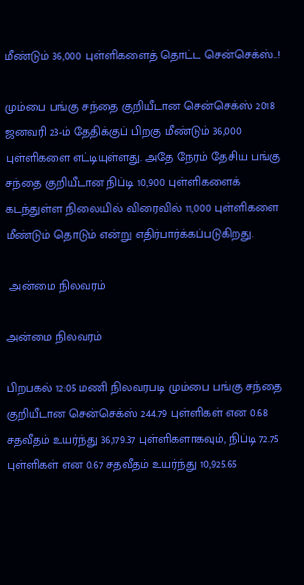மீண்டும் 36,000 புள்ளிகளைத் தொட்ட சென்செக்ஸ்..!

மும்பை பங்கு சந்தை குறியீடான சென்செக்ஸ் 2018 ஜனவரி 23-ம் தேதிக்குப் பிறகு மீண்டும் 36,000 புள்ளிகளை எட்டியுள்ளது. அதே நேரம் தேசிய பங்கு சந்தை குறியீடான நிப்டி 10,900 புள்ளிகளைக் கடந்துள்ள நிலையில் விரைவில் 11,000 புள்ளிகளை மீண்டும் தொடும் என்று எதிர்பார்க்கப்படுகிறது.

 அன்மை நிலவரம்

அன்மை நிலவரம்

பிறபகல் 12:05 மணி நிலவரபடி மும்பை பங்கு சந்தை குறியீடான சென்செக்ஸ் 244.79 புள்ளிகள் என 0.68 சதவீதம் உயர்ந்து 36,179.37 புள்ளிகளாகவும், நிப்டி 72.75 புள்ளிகள் என 0.67 சதவீதம் உயர்ந்து 10,925.65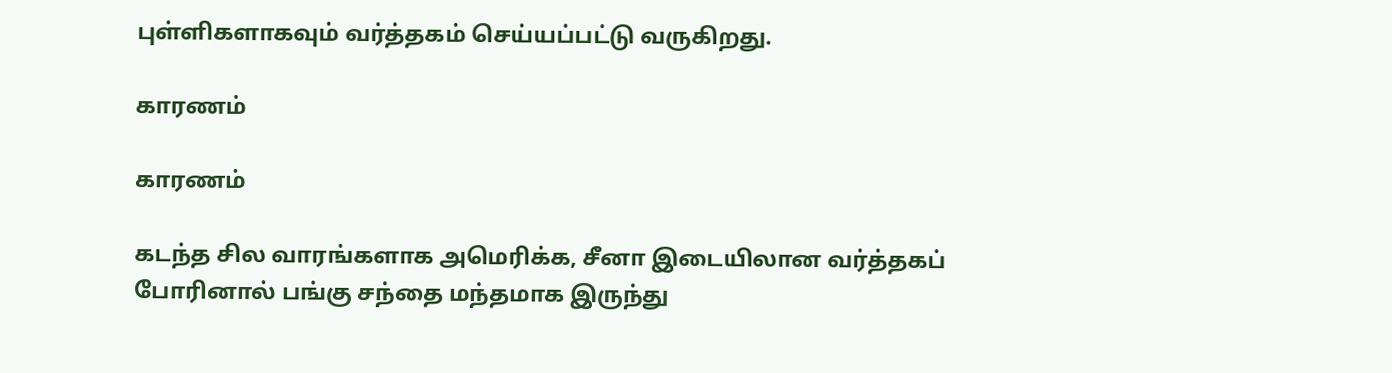புள்ளிகளாகவும் வர்த்தகம் செய்யப்பட்டு வருகிறது.

காரணம்

காரணம்

கடந்த சில வாரங்களாக அமெரிக்க, சீனா இடையிலான வர்த்தகப் போரினால் பங்கு சந்தை மந்தமாக இருந்து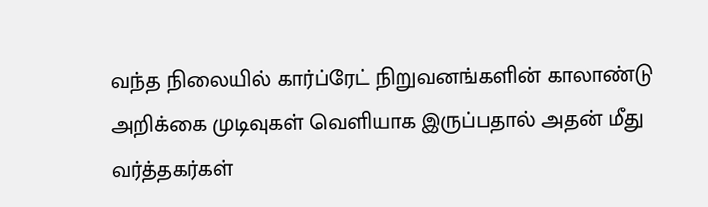வந்த நிலையில் கார்ப்ரேட் நிறுவனங்களின் காலாண்டு அறிக்கை முடிவுகள் வெளியாக இருப்பதால் அதன் மீது வர்த்தகர்கள்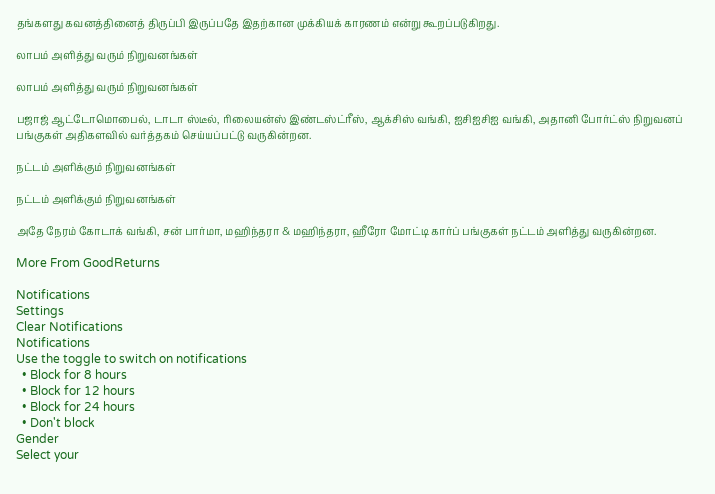தங்களது கவனத்தினைத் திருப்பி இருப்பதே இதற்கான முக்கியக் காரணம் என்று கூறப்படுகிறது.

லாபம் அளித்து வரும் நிறுவனங்கள்

லாபம் அளித்து வரும் நிறுவனங்கள்

பஜாஜ் ஆட்டோமொபைல், டாடா ஸ்டீல், ரிலையன்ஸ் இண்டஸ்ட்ரீஸ், ஆக்சிஸ் வங்கி, ஐசிஐசிஐ வங்கி, அதானி போர்ட்ஸ் நிறுவனப் பங்குகள் அதிகளவில் வர்த்தகம் செய்யப்பட்டு வருகின்றன.

நட்டம் அளிக்கும் நிறுவனங்கள்

நட்டம் அளிக்கும் நிறுவனங்கள்

அதே நேரம் கோடாக் வங்கி, சன் பார்மா, மஹிந்தரா & மஹிந்தரா, ஹீரோ மோட்டி கார்ப் பங்குகள் நட்டம் அளித்து வருகின்றன.

More From GoodReturns

Notifications
Settings
Clear Notifications
Notifications
Use the toggle to switch on notifications
  • Block for 8 hours
  • Block for 12 hours
  • Block for 24 hours
  • Don't block
Gender
Select your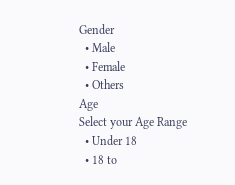Gender
  • Male
  • Female
  • Others
Age
Select your Age Range
  • Under 18
  • 18 to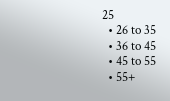25
  • 26 to 35
  • 36 to 45
  • 45 to 55
  • 55+